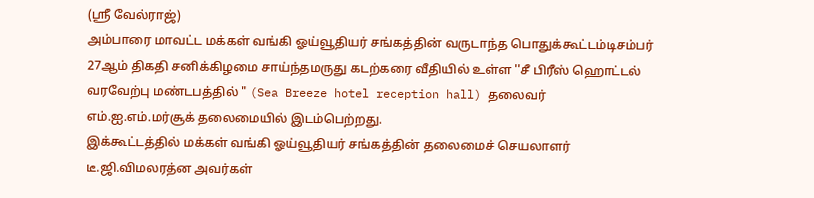(ஸ்ரீ வேல்ராஜ்)
அம்பாரை மாவட்ட மக்கள் வங்கி ஓய்வூதியர் சங்கத்தின் வருடாந்த பொதுக்கூட்டம்டிசம்பர் 27ஆம் திகதி சனிக்கிழமை சாய்ந்தமருது கடற்கரை வீதியில் உள்ள ''சீ பிரீஸ் ஹொட்டல் வரவேற்பு மண்டபத்தில் " (Sea Breeze hotel reception hall) தலைவர் எம்.ஐ.எம்.மர்சூக் தலைமையில் இடம்பெற்றது.
இக்கூட்டத்தில் மக்கள் வங்கி ஓய்வூதியர் சங்கத்தின் தலைமைச் செயலாளர் டீ.ஜி.விமலரத்ன அவர்கள்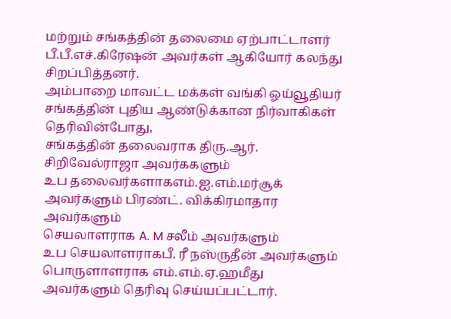மற்றும் சங்கத்தின் தலைமை ஏற்பாட்டாளர் பீ.பீ.எச்.கிரேஷன் அவர்கள் ஆகியோர் கலந்து சிறப்பித்தனர்.
அம்பாறை மாவட்ட மக்கள் வங்கி ஓய்வூதியர் சங்கத்தின் புதிய ஆண்டுக்கான நிர்வாகிகள் தெரிவின்போது,
சங்கத்தின் தலைவராக திரு.ஆர். சிறிவேல்ராஜா அவர்ககளும்
உப தலைவர்களாகஎம்.ஐ.எம்.மர்சூக் அவர்களும் பிரண்ட். விக்கிரமாதார அவர்களும்
செயலாளராக A. M சலீம் அவர்களும்
உப செயலாளராகபீ. ரீ நஸ்ருதீன் அவர்களும்
பொருளாளராக எம்.எம்.ஏ.ஹமீது அவர்களும் தெரிவு செய்யப்பட்டார்.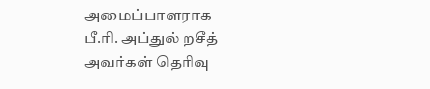அமைப்பாளராக
பீ.ரி. அப்துல் றசீத் அவர்கள் தெரிவு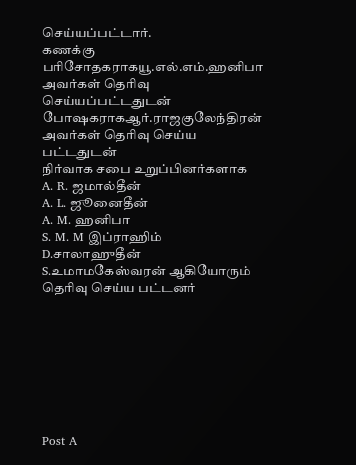செய்யப்பட்டார்.
கணக்கு பரிசோதகராகயூ.எல்.எம்.ஹனிபா அவர்கள் தெரிவு செய்யப்பட்டதுடன்
போஷகராகஆர்.ராஜகுலேந்திரன் அவர்கள் தெரிவு செய்ய பட்டதுடன்
நிர்வாக சபை உறுப்பினர்களாக
A. R. ஜமால்தீன்
A. L. ஜூனைதீன்
A. M. ஹனிபா
S. M. M இப்ராஹிம்
D.சாலாஹுதீன் S.உமாமகேஸ்வரன் ஆகியோரும் தெரிவு செய்ய பட்டனர்








Post A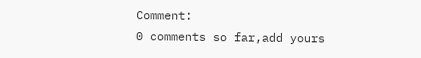Comment:
0 comments so far,add yours